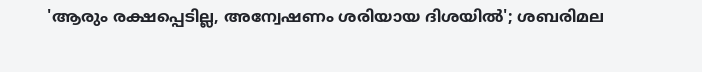'ആരും രക്ഷപ്പെടില്ല, അന്വേഷണം ശരിയായ ദിശയിൽ'; ശബരിമല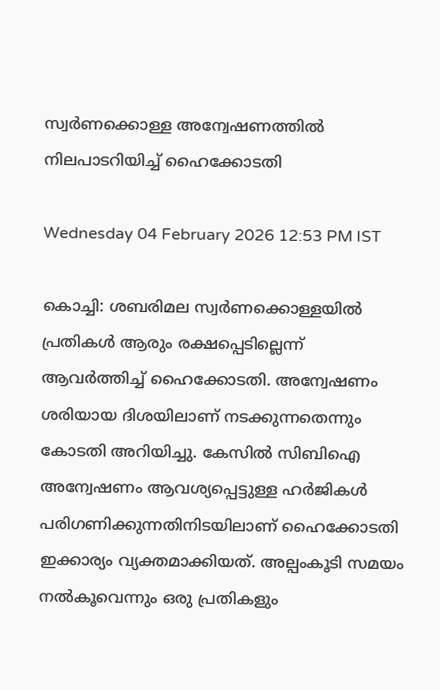സ്വർണക്കൊള്ള അന്വേഷണത്തിൽ നിലപാടറിയിച്ച് ഹൈക്കോടതി

Wednesday 04 February 2026 12:53 PM IST

കൊച്ചി: ശബരിമല സ്വർണക്കൊള്ളയിൽ പ്രതികൾ ആരും രക്ഷപ്പെടില്ലെന്ന് ആവർത്തിച്ച് ഹൈക്കോടതി. അന്വേഷണം ശരിയായ ദിശയിലാണ് നടക്കുന്നതെന്നും കോടതി അറിയിച്ചു. കേസിൽ സിബിഐ അന്വേഷണം ആവശ്യപ്പെട്ടുള്ള ഹർജികൾ പരിഗണിക്കുന്നതിനിടയിലാണ് ഹൈക്കോടതി ഇക്കാര്യം വ്യക്തമാക്കിയത്. അല്പംകൂടി സമയം നൽകൂവെന്നും ഒരു പ്രതികളും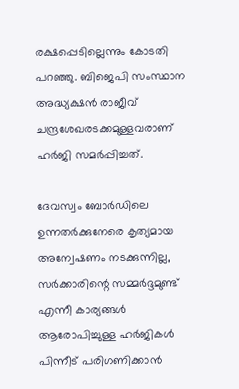രക്ഷപ്പെടില്ലെന്നും കോടതി പറഞ്ഞു. ബിജെപി സംസ്ഥാന അദ്ധ്യക്ഷൻ രാജീവ് ചന്ദ്രശേഖരടക്കമുള്ളവരാണ് ഹർജി സമർപ്പിച്ചത്.

ദേവസ്വം ബോർഡിലെ ഉന്നതർക്കുനേരെ കൃത്യമായ അന്വേഷണം നടക്കുന്നില്ല, സർക്കാരിന്റെ സമ്മർദ്ദമുണ്ട് എന്നീ കാര്യങ്ങൾ ആരോപിച്ചുള്ള ഹർജികൾ പിന്നീട് പരിഗണിക്കാൻ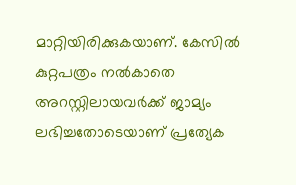മാറ്റിയിരിക്കുകയാണ്. കേസിൽ കുറ്റപത്രം നൽകാതെ അറസ്റ്റിലായവർക്ക് ജാമ്യം ലഭിച്ചതോടെയാണ് പ്രത്യേക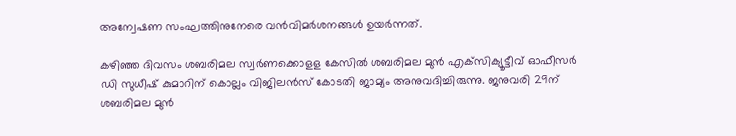അന്വേഷണ സംഘത്തിനുനേരെ വൻവിമർശനങ്ങൾ ഉയർന്നത്.

കഴിഞ്ഞ ദിവസം ശബരിമല സ്വര്‍ണക്കൊളള കേസില്‍ ശബരിമല മുൻ എക്‌സിക്യൂട്ടീവ് ഓഫീസര്‍ ഡി സുധീഷ് കുമാറിന് കൊല്ലം വിജിലൻസ് കോടതി ജാമ്യം അനുവദിച്ചിരുന്നു. ജനുവരി 29ന് ശബരിമല മുന്‍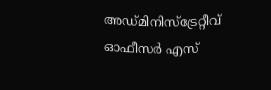അഡ്മിനിസ്‌ട്രേറ്റീവ് ഓഫീസര്‍ എസ്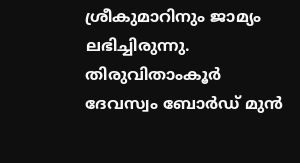ശ്രീകുമാറിനും ജാമ്യം ലഭിച്ചിരുന്നു. തിരുവിതാംകൂർ ദേവസ്വം ബോർഡ് മുൻ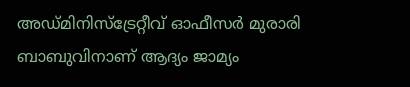അഡ്മിനിസ്‌ട്രേറ്റീവ് ഓഫീസർ മുരാരി ബാബുവിനാണ് ആദ്യം ജാമ്യം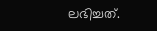ലഭിച്ചത്.